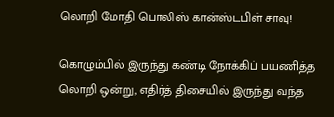லொறி மோதி பொலிஸ் கான்ஸ்டபிள் சாவு!

கொழும்பில் இருந்து கண்டி நோக்கிப் பயணித்த லொறி ஒன்று, எதிர்த் திசையில் இருந்து வந்த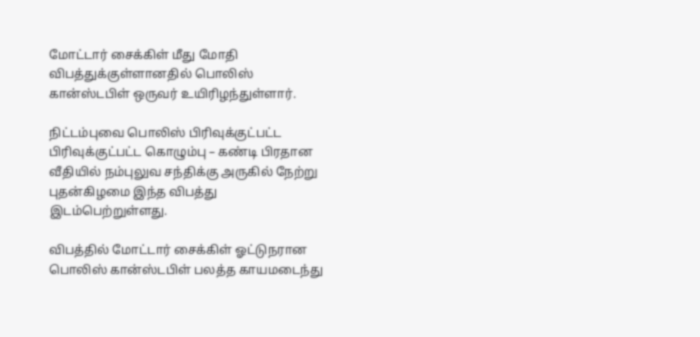மோட்டார் சைக்கிள் மீது மோதி விபத்துக்குள்ளானதில் பொலிஸ் கான்ஸ்டபிள் ஒருவர் உயிரிழந்துள்ளார்.

நிட்டம்புவை பொலிஸ் பிரிவுக்குட்பட்ட பிரிவுக்குட்பட்ட கொழும்பு – கண்டி பிரதான வீதியில் நம்புலுவ சந்திக்கு அருகில் நேற்று புதன்கிழமை இந்த விபத்து இடம்பெற்றுள்ளது.

விபத்தில் மோட்டார் சைக்கிள் ஓட்டுநரான பொலிஸ் கான்ஸ்டபிள் பலத்த காயமடைந்து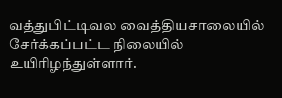வத்துபிட்டிவல வைத்தியசாலையில் சேர்க்கப்பட்ட நிலையில் உயிரிழந்துள்ளார்.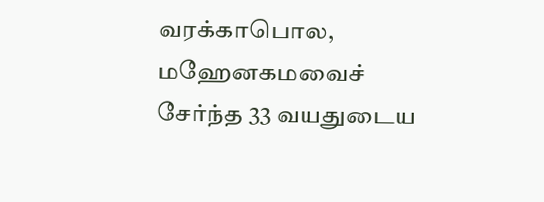வரக்காபொல, மஹேனகமவைச் சேர்ந்த 33 வயதுடைய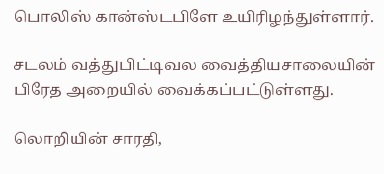பொலிஸ் கான்ஸ்டபிளே உயிரிழந்துள்ளார்.

சடலம் வத்துபிட்டிவல வைத்தியசாலையின் பிரேத அறையில் வைக்கப்பட்டுள்ளது.

லொறியின் சாரதி,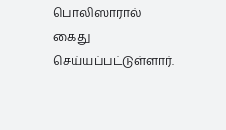பொலிஸாரால் கைது செய்யப்பட்டுள்ளார்.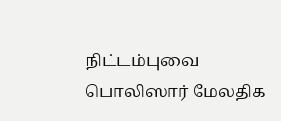நிட்டம்புவை பொலிஸார் மேலதிக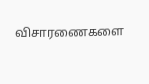விசாரணைகளை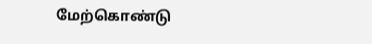மேற்கொண்டு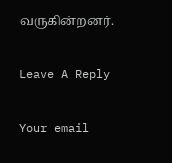வருகின்றனர்.

Leave A Reply

Your email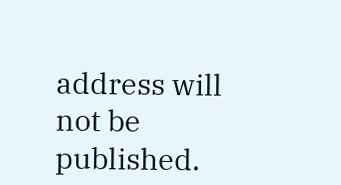address will not be published.